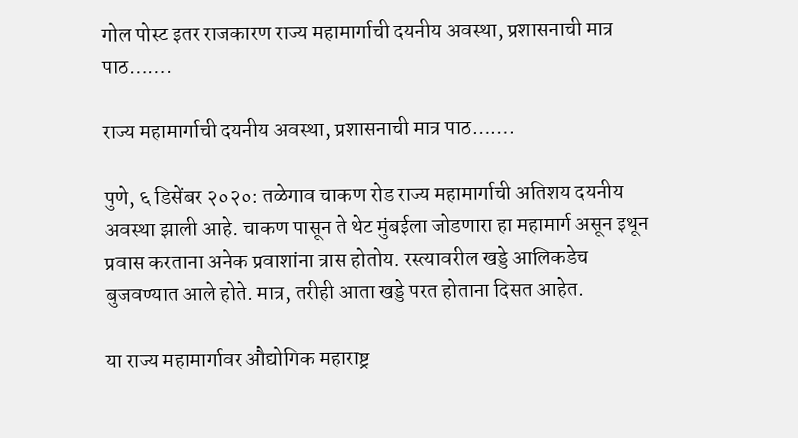गोल पोस्ट इतर राजकारण राज्य महामार्गाची दयनीय अवस्था, प्रशासनाची मात्र पाठ…….

राज्य महामार्गाची दयनीय अवस्था, प्रशासनाची मात्र पाठ…….

पुणे, ६ डिसेंबर २०२०: तळेगाव चाकण रोड राज्य महामार्गाची अतिशय दयनीय अवस्था झाली आहे. चाकण पासून ते थेट मुंबईला जोडणारा हा महामार्ग असून इथून प्रवास करताना अनेक प्रवाशांना त्रास होतोय. रस्त्यावरील खड्डे आलिकडेच बुजवण्यात आले होते. मात्र, तरीही आता खड्डे परत होताना दिसत आहेत.

या राज्य महामार्गावर औद्योगिक महाराष्ट्र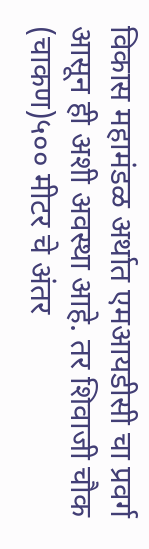विकास महामंडळ अर्थात एमआयडीसी चा प्रवर्ग आसून ही अशी अवस्था आहे. तर शिवाजी चौक (चाकण)५०० मीटर चे अंतर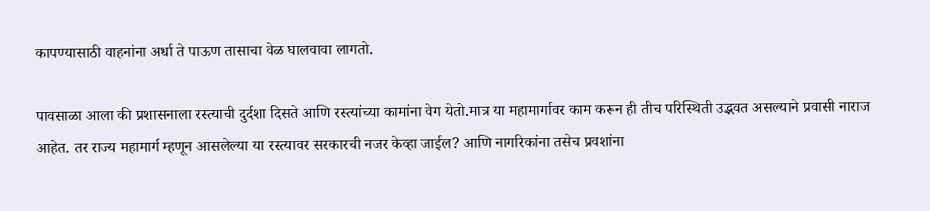कापण्यासाठी वाहनांना अर्धा ते पाऊण तासाचा वेळ घालवावा लागतो.

पावसाळा आला की प्रशासनाला रस्त्याची दुर्दशा दिसते आणि रस्त्यांच्या कामांना वेग येतो.मात्र या महामार्गावर काम करून ही तीच परिस्थिती उद्भवत असल्याने प्रवासी नाराज आहेत. तर राज्य महामार्ग म्हणून आसलेल्या या रस्त्यावर सरकारची नजर केव्हा जाईल? आणि नागरिकांना तसेच प्रवशांना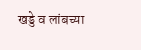खड्डे व लांबच्या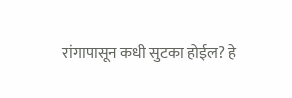रांगापासून कधी सुटका होईल? हे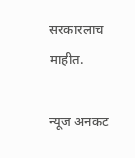सरकारलाच माहीत.

न्यूज अनकट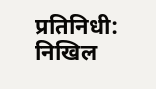प्रतिनिधी: निखिल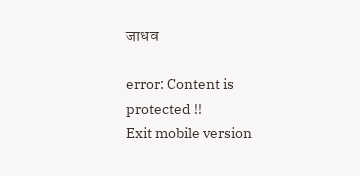जाधव

error: Content is protected !!
Exit mobile version